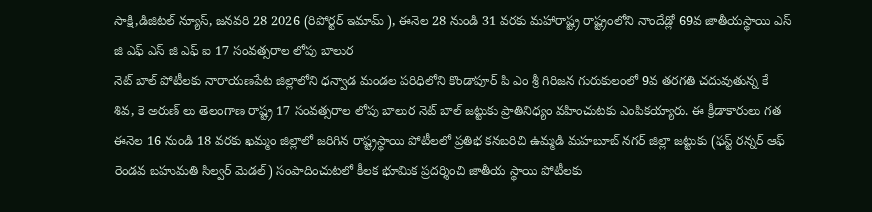సాక్షి,డిజిటల్ న్యూస్, జనవరి 28 2026 (రిపోర్టర్ ఇమామ్ ), ఈనెల 28 నుండి 31 వరకు మహారాష్ట్ర రాష్ట్రంలోని నాందేడ్లో 69వ జాతీయస్థాయి ఎస్ జి ఎఫ్ ఎస్ జి ఎఫ్ ఐ 17 సంవత్సరాల లోపు బాలుర
నెట్ బాల్ పోటీలకు నారాయణపేట జిల్లాలోని ధన్వాడ మండల పరిధిలోని కొండాపూర్ పి ఎం శ్రీ గిరిజన గురుకులంలో 9వ తరగతి చదువుతున్న కే శివ, కె అరుణ్ లు తెలంగాణ రాష్ట్ర 17 సంవత్సరాల లోపు బాలుర నెట్ బాల్ జట్టుకు ప్రాతినిధ్యం వహించుటకు ఎంపికయ్యారు. ఈ క్రీడాకారులు గత ఈనెల 16 నుండి 18 వరకు ఖమ్మం జిల్లాలో జరిగిన రాష్ట్రస్థాయి పోటీలలో ప్రతిభ కనబరిచి ఉమ్మడి మహబూబ్ నగర్ జిల్లా జట్టుకు (ఫస్ట్ రన్నర్ ఆఫ్ రెండవ బహుమతి సిల్వర్ మెడల్) సంపాదించుటలో కీలక భూమిక ప్రదర్శించి జాతీయ స్థాయి పోటీలకు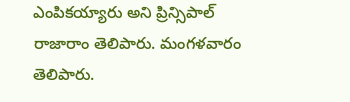ఎంపికయ్యారు అని ప్రిన్సిపాల్ రాజారాం తెలిపారు. మంగళవారం తెలిపారు.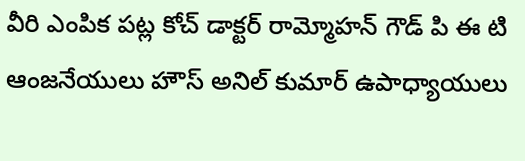వీరి ఎంపిక పట్ల కోచ్ డాక్టర్ రామ్మోహన్ గౌడ్ పి ఈ టి ఆంజనేయులు హౌస్ అనిల్ కుమార్ ఉపాధ్యాయులు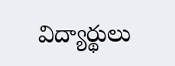విద్యార్థులు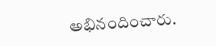అభినందించారు.